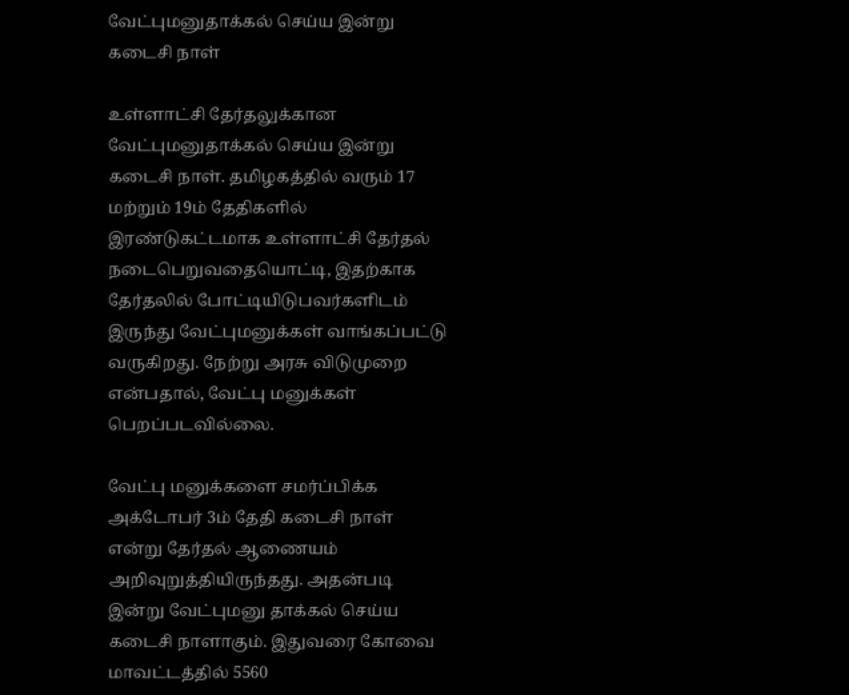வேட்புமனுதாக்கல் செய்ய இன்று கடைசி நாள்

உள்ளாட்சி தேர்தலுக்கான வேட்புமனுதாக்கல் செய்ய இன்று கடைசி நாள். தமிழகத்தில் வரும் 17 மற்றும் 19ம் தேதிகளில் இரண்டுகட்டமாக உள்ளாட்சி தேர்தல் நடைபெறுவதையொட்டி, இதற்காக தேர்தலில் போட்டியிடுபவர்களிடம் இருந்து வேட்புமனுக்கள் வாங்கப்பட்டு வருகிறது. நேற்று அரசு விடுமுறை என்பதால், வேட்பு மனுக்கள் பெறப்படவில்லை.

வேட்பு மனுக்களை சமர்ப்பிக்க அக்டோபர் 3ம் தேதி கடைசி நாள் என்று தேர்தல் ஆணையம் அறிவுறுத்தியிருந்தது. அதன்படி இன்று வேட்புமனு தாக்கல் செய்ய கடைசி நாளாகும். இதுவரை கோவை மாவட்டத்தில் 5560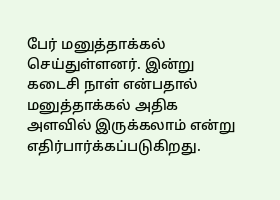பேர் மனுத்தாக்கல் செய்துள்ளனர். இன்று கடைசி நாள் என்பதால் மனுத்தாக்கல் அதிக அளவில் இருக்கலாம் என்று எதிர்பார்க்கப்படுகிறது.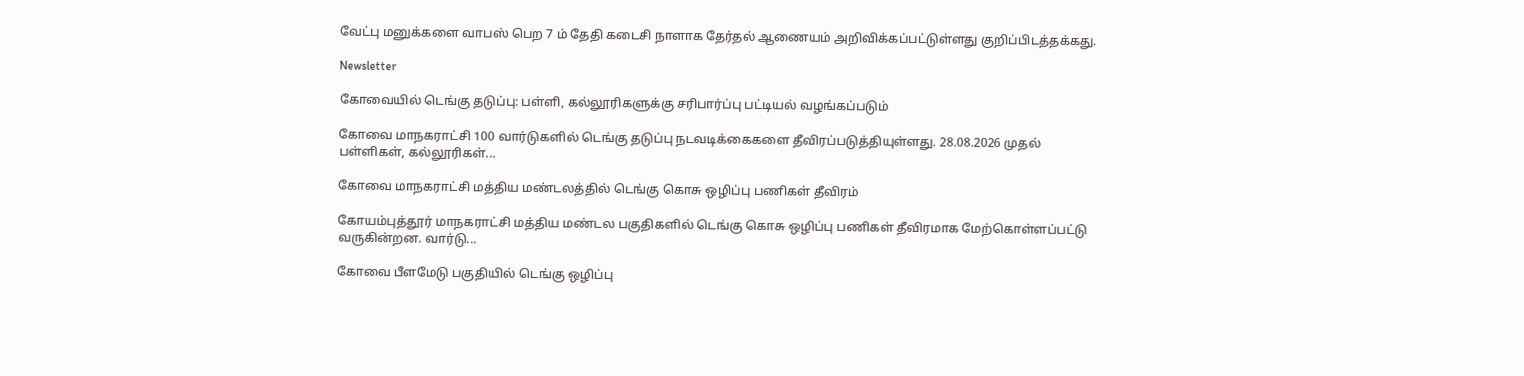வேட்பு மனுக்களை வாபஸ் பெற 7 ம் தேதி கடைசி நாளாக தேர்தல் ஆணையம் அறிவிக்கப்பட்டுள்ளது குறிப்பிடத்தக்கது.

Newsletter

கோவையில் டெங்கு தடுப்பு: பள்ளி, கல்லூரிகளுக்கு சரிபார்ப்பு பட்டியல் வழங்கப்படும்

கோவை மாநகராட்சி 100 வார்டுகளில் டெங்கு தடுப்பு நடவடிக்கைகளை தீவிரப்படுத்தியுள்ளது. 28.08.2026 முதல் பள்ளிகள், கல்லூரிகள்...

கோவை மாநகராட்சி மத்திய மண்டலத்தில் டெங்கு கொசு ஒழிப்பு பணிகள் தீவிரம்

கோயம்புத்தூர் மாநகராட்சி மத்திய மண்டல பகுதிகளில் டெங்கு கொசு ஒழிப்பு பணிகள் தீவிரமாக மேற்கொள்ளப்பட்டு வருகின்றன. வார்டு...

கோவை பீளமேடு பகுதியில் டெங்கு ஒழிப்பு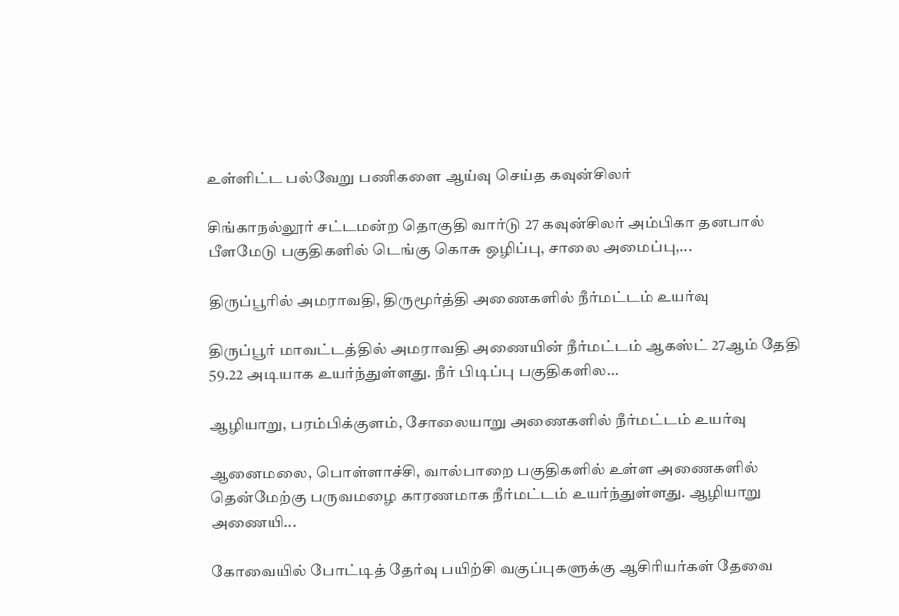உள்ளிட்ட பல்வேறு பணிகளை ஆய்வு செய்த கவுன்சிலர்

சிங்காநல்லூர் சட்டமன்ற தொகுதி வார்டு 27 கவுன்சிலர் அம்பிகா தனபால் பீளமேடு பகுதிகளில் டெங்கு கொசு ஒழிப்பு, சாலை அமைப்பு,...

திருப்பூரில் அமராவதி, திருமூர்த்தி அணைகளில் நீர்மட்டம் உயர்வு

திருப்பூர் மாவட்டத்தில் அமராவதி அணையின் நீர்மட்டம் ஆகஸ்ட் 27ஆம் தேதி 59.22 அடியாக உயர்ந்துள்ளது. நீர் பிடிப்பு பகுதிகளில...

ஆழியாறு, பரம்பிக்குளம், சோலையாறு அணைகளில் நீர்மட்டம் உயர்வு

ஆனைமலை, பொள்ளாச்சி, வால்பாறை பகுதிகளில் உள்ள அணைகளில் தென்மேற்கு பருவமழை காரணமாக நீர்மட்டம் உயர்ந்துள்ளது. ஆழியாறு அணையி...

கோவையில் போட்டித் தேர்வு பயிற்சி வகுப்புகளுக்கு ஆசிரியர்கள் தேவை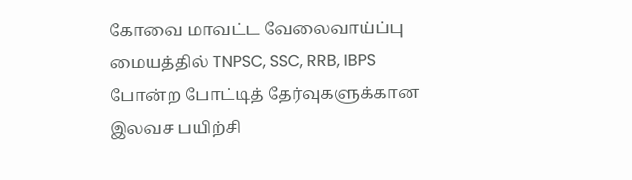கோவை மாவட்ட வேலைவாய்ப்பு மையத்தில் TNPSC, SSC, RRB, IBPS போன்ற போட்டித் தேர்வுகளுக்கான இலவச பயிற்சி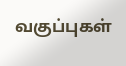வகுப்புகள்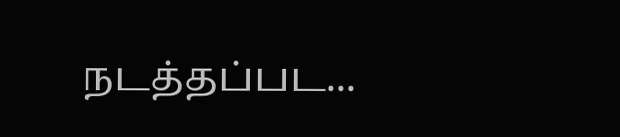நடத்தப்பட...